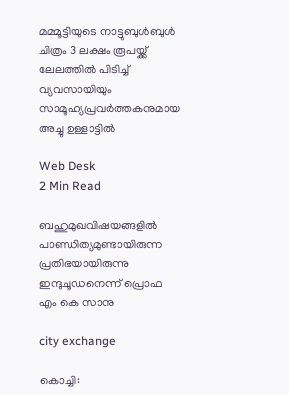മമ്മൂട്ടിയുടെ നാട്ടുബുള്‍ബുള്‍ ചിത്രം 3 ലക്ഷം രൂപയ്ക്ക് ലേലത്തില്‍ പിടിച്ച് വ്യവസായിയും സാമൂഹ്യപ്രവര്‍ത്തകനുമായ അച്ചു ഉള്ളാട്ടില്‍

Web Desk
2 Min Read

ബഹുമുഖവിഷയങ്ങളില്‍ പാണ്ഡിത്യമുണ്ടായിരുന്ന പ്രതിഭയായിരുന്നു ഇന്ദുചൂഡനെന്ന് പ്രൊഫ എം കെ സാനു

city exchange

കൊച്ചി: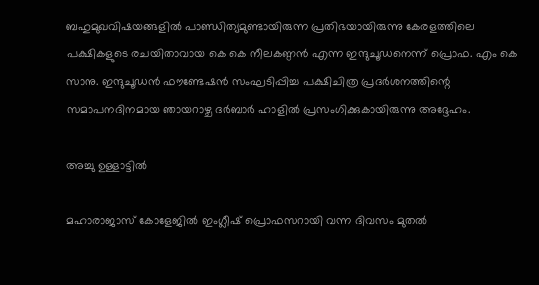ബഹുമുഖവിഷയങ്ങളില്‍ പാണ്ഡിത്യമുണ്ടായിരുന്ന പ്രതിഭയായിരുന്നു കേരളത്തിലെ പക്ഷികളുടെ രചയിതാവായ കെ കെ നീലകണ്ഠന്‍ എന്ന ഇന്ദുചൂഡനെന്ന് പ്രൊഫ. എം കെ സാനു. ഇന്ദുചൂഡന്‍ ഫൗണ്ടേഷന്‍ സംഘടിപ്പിച്ച പക്ഷിചിത്ര പ്രദര്‍ശനത്തിന്റെ സമാപനദിനമായ ഞായറാഴ്ച ദര്‍ബാര്‍ ഹാളില്‍ പ്രസംഗിക്കുകായിരുന്നു അദ്ദേഹം.

അച്ചു ഉള്ളാട്ടില്‍

മഹാരാജാസ് കോളേജില്‍ ഇംഗ്ലീഷ് പ്രൊഫസറായി വന്ന ദിവസം മുതല്‍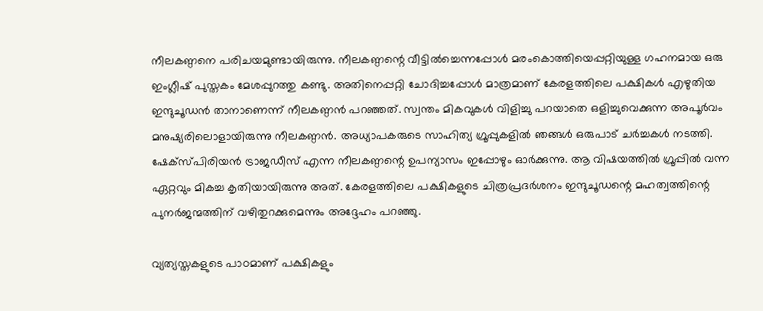നീലകണ്ഠനെ പരിചയമുണ്ടായിരുന്നു. നീലകണ്ഠന്റെ വീട്ടില്‍ച്ചെന്നപ്പോള്‍ മരംകൊത്തിയെപ്പറ്റിയുള്ള ഗഹനമായ ഒരു ഇംഗ്ലീഷ് പുസ്തകം മേശപ്പുറത്തു കണ്ടു. അതിനെപ്പറ്റി ചോദിച്ചപ്പോള്‍ മാത്രമാണ് കേരളത്തിലെ പക്ഷികള്‍ എഴുതിയ ഇന്ദുചൂഡന്‍ താനാണെന്ന് നീലകണ്ഠന്‍ പറഞ്ഞത്. സ്വന്തം മികവുകള്‍ വിളിച്ചു പറയാതെ ഒളിച്ചുവെക്കുന്ന അപൂര്‍വം മനുഷ്യരിലൊളായിരുന്നു നീലകണ്ഠന്‍. അധ്യാപകരുടെ സാഹിത്യ ഗ്രൂപ്പുകളില്‍ ഞങ്ങള്‍ ഒരുപാട് ചര്‍ച്ചകള്‍ നടത്തി. ഷേക്സ്പിരിയന്‍ ട്രാജഡീസ് എന്ന നീലകണ്ഠന്റെ ഉപന്യാസം ഇപ്പോഴും ഓര്‍ക്കുന്നു. ആ വിഷയത്തില്‍ ഗ്രൂപ്പില്‍ വന്ന ഏറ്റവും മികച്ച കൃതിയായിരുന്നു അത്. കേരളത്തിലെ പക്ഷികളുടെ ചിത്രപ്രദര്‍ശനം ഇന്ദുചൂഡന്റെ മഹത്വത്തിന്റെ പുനര്‍ജന്മത്തിന് വഴിതുറക്കുമെന്നും അദ്ദേഹം പറഞ്ഞു.

വ്യത്യസ്തകളുടെ പാഠമാണ് പക്ഷികളും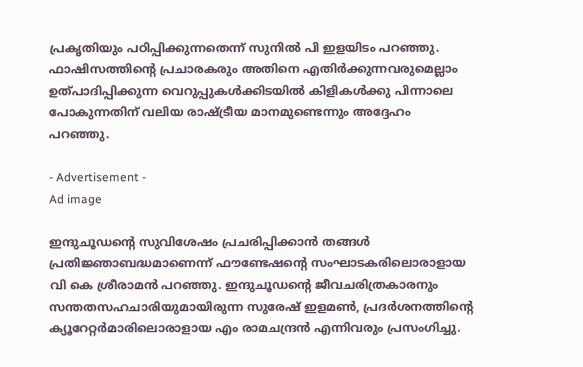പ്രകൃതിയും പഠിപ്പിക്കുന്നതെന്ന് സുനില്‍ പി ഇളയിടം പറഞ്ഞു. ഫാഷിസത്തിന്റെ പ്രചാരകരും അതിനെ എതിര്‍ക്കുന്നവരുമെല്ലാം ഉത്പാദിപ്പിക്കുന്ന വെറുപ്പുകള്‍ക്കിടയില്‍ കിളികള്‍ക്കു പിന്നാലെ പോകുന്നതിന് വലിയ രാഷ്ട്രീയ മാനമുണ്ടെന്നും അദ്ദേഹം പറഞ്ഞു.

- Advertisement -
Ad image

ഇന്ദുചൂഡന്റെ സുവിശേഷം പ്രചരിപ്പിക്കാന്‍ തങ്ങള്‍ പ്രതിജ്ഞാബദ്ധമാണെന്ന് ഫൗണ്ടേഷന്റെ സംഘാടകരിലൊരാളായ വി കെ ശ്രീരാമന്‍ പറഞ്ഞു. ഇന്ദുചൂഡന്റെ ജീവചരിത്രകാരനും സന്തതസഹചാരിയുമായിരുന്ന സുരേഷ് ഇളമണ്‍, പ്രദര്‍ശനത്തിന്റെ ക്യൂറേറ്റര്‍മാരിലൊരാളായ എം രാമചന്ദ്രന്‍ എന്നിവരും പ്രസംഗിച്ചു.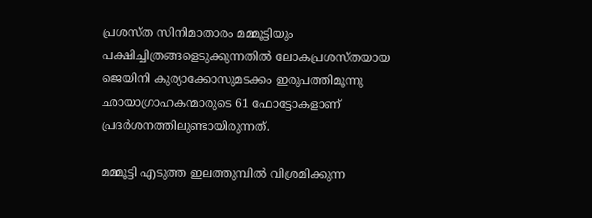പ്രശസ്ത സിനിമാതാരം മമ്മൂട്ടിയും പക്ഷിച്ചിത്രങ്ങളെടുക്കുന്നതില്‍ ലോകപ്രശസ്തയായ ജെയിനി കുര്യാക്കോസുമടക്കം ഇരുപത്തിമൂന്നു ഛായാഗ്രാഹകന്മാരുടെ 61 ഫോട്ടോകളാണ് പ്രദര്‍ശനത്തിലുണ്ടായിരുന്നത്.

മമ്മൂട്ടി എടുത്ത ഇലത്തുമ്പില്‍ വിശ്രമിക്കുന്ന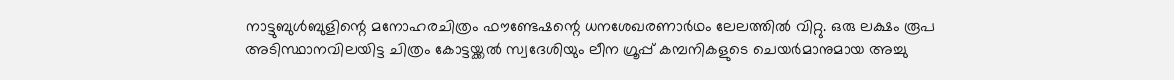നാട്ടുബുള്‍ബുളിന്റെ മനോഹരചിത്രം ഫൗണ്ടേഷന്റെ ധനശേഖരണാര്‍ഥം ലേലത്തില്‍ വിറ്റു. ഒരു ലക്ഷം രൂപ അടിസ്ഥാനവിലയിട്ട ചിത്രം കോട്ടയ്ക്കല്‍ സ്വദേശിയും ലീന ഗ്രൂപ്പ് കമ്പനികളുടെ ചെയര്‍മാനുമായ അച്ചു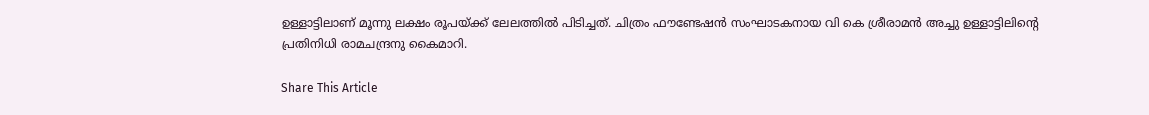ഉള്ളാട്ടിലാണ് മൂന്നു ലക്ഷം രൂപയ്ക്ക് ലേലത്തില്‍ പിടിച്ചത്. ചിത്രം ഫൗണ്ടേഷന്‍ സംഘാടകനായ വി കെ ശ്രീരാമന്‍ അച്ചു ഉള്ളാട്ടിലിന്റെ പ്രതിനിധി രാമചന്ദ്രനു കൈമാറി.

Share This Article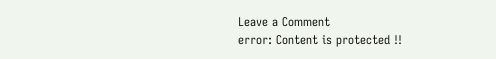Leave a Comment
error: Content is protected !!